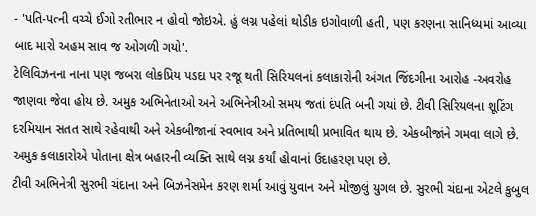- 'પતિ-પત્ની વચ્ચે ઈગો રતીભાર ન હોવો જોઇએ. હું લગ્ન પહેલાં થોડીક ઇગોવાળી હતી, પણ કરણના સાનિધ્યમાં આવ્યા બાદ મારો અહમ સાવ જ ઓગળી ગયો'.
ટેલિવિઝનના નાના પણ જબરા લોકપ્રિય પડદા પર રજૂ થતી સિરિયલનાં કલાકારોની અંગત જિંદગીના આરોહ -અવરોહ જાણવા જેવા હોય છે. અમુક અભિનેતાઓ અને અભિનેત્રીઓ સમય જતાં દંપતિ બની ગયાં છે. ટીવી સિરિયલના શૂટિંગ દરમિયાન સતત સાથે રહેવાથી અને એકબીજાનાં સ્વભાવ અને પ્રતિભાથી પ્રભાવિત થાય છે. એકબીજાંને ગમવા લાગે છે. અમુક કલાકારોએ પોતાના ક્ષેત્ર બહારની વ્યક્તિ સાથે લગ્ન કર્યાં હોવાનાં ઉદાહરણ પણ છે.
ટીવી અભિનેત્રી સુરભી ચંદાના અને બિઝનેસમેન કરણ શર્મા આવું યુવાન અને મોજીલું યુગલ છે. સુરભી ચંદાના એટલે કુબુલ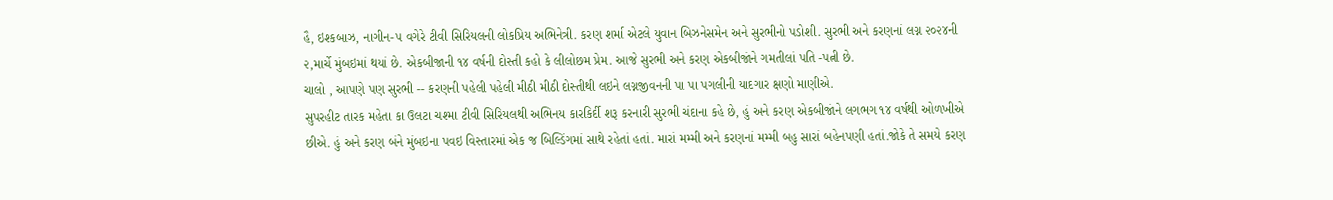હૈ, ઇશ્કબાઝ, નાગીન-૫ વગેરે ટીવી સિરિયલની લોકપ્રિય અભિનેત્રી. કરણ શર્મા એટલે યુવાન બિઝનેસમેન અને સુરભીનો પડોશી. સુરભી અને કરણનાં લગ્ન ૨૦૨૪ની ૨,માર્ચે મુંબઇમાં થયાં છે. એકબીજાની ૧૪ વર્ષની દોસ્તી કહો કે લીલોછમ પ્રેમ. આજે સુરભી અને કરણ એકબીજાંને ગમતીલાં પતિ -પત્ની છે.
ચાલો , આપણે પણ સુરભી -- કરણની પહેલી પહેલી મીઠી મીઠી દોસ્તીથી લઇને લગ્નજીવનની પા પા પગલીની યાદગાર ક્ષણો માણીએ.
સુપરહીટ તારક મહેતા કા ઉલટા ચશ્મા ટીવી સિરિયલથી અભિનય કારકિર્દી શરૂ કરનારી સુરભી ચંદાના કહે છે, હું અને કરણ એકબીજાંને લગભગ ૧૪ વર્ષથી ઓળખીએ છીએ. હું અને કરણ બંને મુંબઇના પવઇ વિસ્તારમાં એક જ બિલ્ડિંગમાં સાથે રહેતાં હતાં. મારાં મમ્મી અને કરણનાં મમ્મી બહુ સારાં બહેનપણી હતાં.જોકે તે સમયે કરણ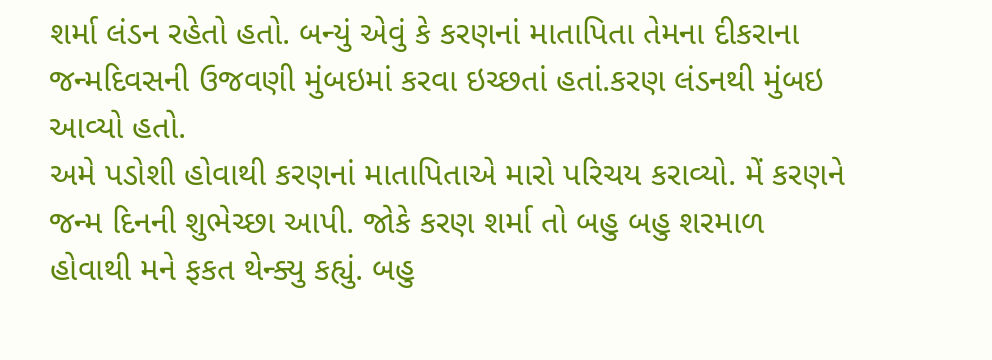શર્મા લંડન રહેતો હતો. બન્યું એવું કે કરણનાં માતાપિતા તેમના દીકરાના જન્મદિવસની ઉજવણી મુંબઇમાં કરવા ઇચ્છતાં હતાં.કરણ લંડનથી મુંબઇ આવ્યો હતો.
અમે પડોશી હોવાથી કરણનાં માતાપિતાએ મારો પરિચય કરાવ્યો. મેં કરણને જન્મ દિનની શુભેચ્છા આપી. જોકે કરણ શર્મા તો બહુ બહુ શરમાળ હોવાથી મને ફકત થેન્ક્યુ કહ્યું. બહુ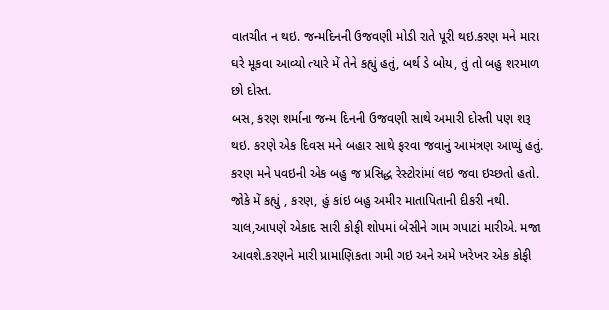વાતચીત ન થઇ. જન્મદિનની ઉજવણી મોડી રાતે પૂરી થઇ.કરણ મને મારા ઘરે મૂકવા આવ્યો ત્યારે મેં તેને કહ્યું હતું, બર્થ ડે બોય, તું તો બહુ શરમાળ છો દોસ્ત.
બસ, કરણ શર્માના જન્મ દિનની ઉજવણી સાથે અમારી દોસ્તી પણ શરૂ થઇ. કરણે એક દિવસ મને બહાર સાથે ફરવા જવાનું આમંત્રણ આપ્યું હતું. કરણ મને પવઇની એક બહુ જ પ્રસિદ્ધ રેસ્ટોરાંમાં લઇ જવા ઇચ્છતો હતો. જોકે મેં કહ્યું , કરણ, હું કાંઇ બહુ અમીર માતાપિતાની દીકરી નથી. ચાલ,આપણે એકાદ સારી કોફી શોપમાં બેસીને ગામ ગપાટાં મારીએ. મજા આવશે.કરણને મારી પ્રામાણિકતા ગમી ગઇ અને અમે ખરેખર એક કોફી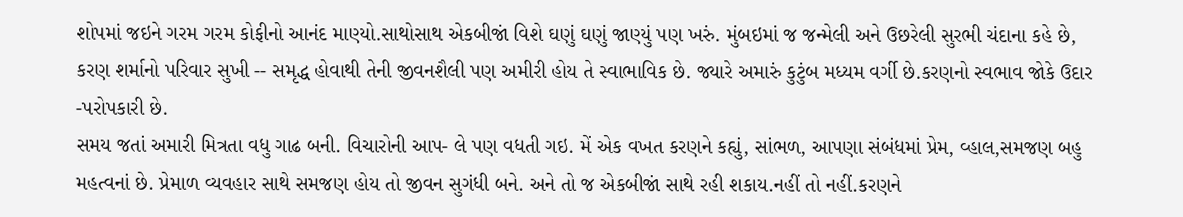શોપમાં જઇને ગરમ ગરમ કોફીનો આનંદ માણ્યો.સાથોસાથ એકબીજાં વિશે ઘણું ઘણું જાણ્યું પણ ખરું. મુંબઇમાં જ જન્મેલી અને ઉછરેલી સુરભી ચંદાના કહે છે, કરણ શર્માનો પરિવાર સુખી -- સમૃદ્ધ હોવાથી તેની જીવનશૈલી પણ અમીરી હોય તે સ્વાભાવિક છે. જ્યારે અમારું કુટુંબ મધ્યમ વર્ગી છે.કરણનો સ્વભાવ જોકે ઉદાર -પરોપકારી છે.
સમય જતાં અમારી મિત્રતા વધુ ગાઢ બની. વિચારોની આપ- લે પણ વધતી ગઇ. મેં એક વખત કરણને કહ્યું, સાંભળ, આપણા સંબંધમાં પ્રેમ, વ્હાલ,સમજણ બહુ મહત્વનાં છે. પ્રેમાળ વ્યવહાર સાથે સમજણ હોય તો જીવન સુગંધી બને. અને તો જ એકબીજાં સાથે રહી શકાય.નહીં તો નહીં.કરણને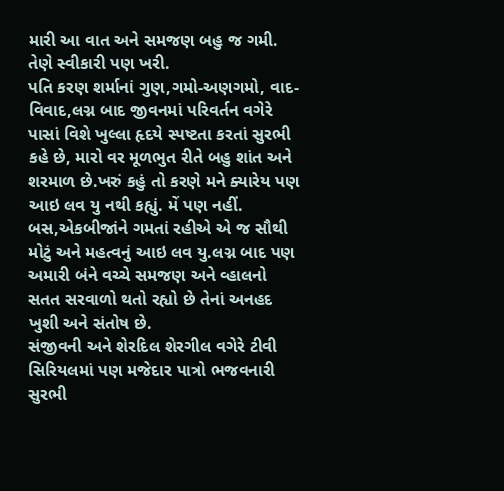મારી આ વાત અને સમજણ બહુ જ ગમી. તેણે સ્વીકારી પણ ખરી.
પતિ કરણ શર્માનાં ગુણ,ગમો-અણગમો, વાદ-વિવાદ,લગ્ન બાદ જીવનમાં પરિવર્તન વગેરે પાસાં વિશે ખુલ્લા હૃદયે સ્પષ્ટતા કરતાં સુરભી કહે છે, મારો વર મૂળભુત રીતે બહુ શાંત અને શરમાળ છે.ખરું કહું તો કરણે મને ક્યારેય પણ આઇ લવ યુ નથી કહ્યું. મેં પણ નહીં. બસ,એકબીજાંને ગમતાં રહીએ એ જ સૌથી મોટું અને મહત્વનું આઇ લવ યુ.લગ્ન બાદ પણ અમારી બંને વચ્ચે સમજણ અને વ્હાલનો સતત સરવાળો થતો રહ્યો છે તેનાં અનહદ ખુશી અને સંતોષ છે.
સંજીવની અને શેરદિલ શેરગીલ વગેરે ટીવી સિરિયલમાં પણ મજેદાર પાત્રો ભજવનારી સુરભી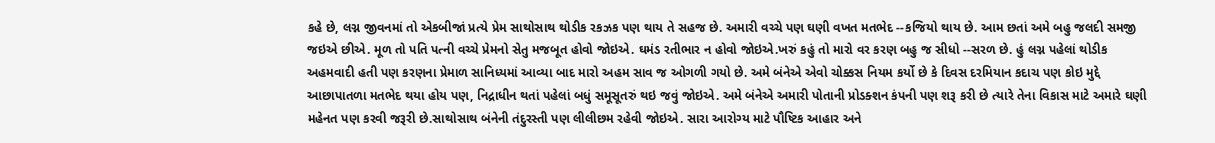કહે છે, લગ્ન જીવનમાં તો એકબીજાં પ્રત્યે પ્રેમ સાથોસાથ થોડીક રકઝક પણ થાય તે સહજ છે. અમારી વચ્ચે પણ ઘણી વખત મતભેદ --કજિયો થાય છે. આમ છતાં અમે બહુ જલદી સમજી જઇએ છીએ. મૂળ તો પતિ પત્ની વચ્ચે પ્રેમનો સેતુ મજબૂત હોવો જોઇએ. ઘમંડ રતીભાર ન હોવો જોઇએ.ખરું કહું તો મારો વર કરણ બહુ જ સીધો --સરળ છે. હું લગ્ન પહેલાં થોડીક અહમવાદી હતી પણ કરણના પ્રેમાળ સાનિધ્યમાં આવ્યા બાદ મારો અહમ સાવ જ ઓગળી ગયો છે. અમે બંનેએ એવો ચોક્કસ નિયમ કર્યો છે કે દિવસ દરમિયાન કદાચ પણ કોઇ મુદ્દે આછાપાતળા મતભેદ થયા હોય પણ, નિદ્રાધીન થતાં પહેલાં બધું સમૂસૂતરું થઇ જવું જોઇએ. અમે બંનેએ અમારી પોતાની પ્રોડક્શન કંપની પણ શરૂ કરી છે ત્યારે તેના વિકાસ માટે અમારે ઘણી મહેનત પણ કરવી જરૂરી છે.સાથોસાથ બંનેની તંદુરસ્તી પણ લીલીછમ રહેવી જોઇએ. સારા આરોગ્ય માટે પૌષ્ટિક આહાર અને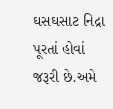ઘસઘસાટ નિદ્રા પૂરતાં હોવાં જરૂરી છે.અમે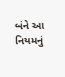બંને આ નિયમનું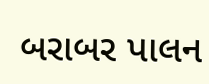બરાબર પાલન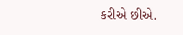કરીએ છીએ.